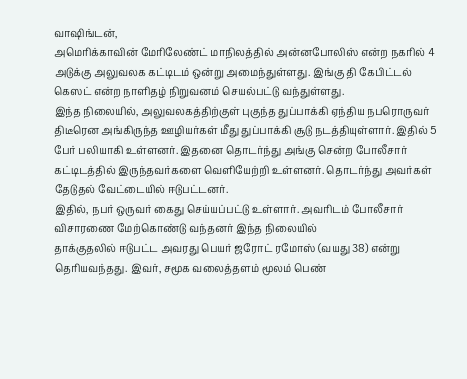வாஷிங்டன்,
அமெரிக்காவின் மேரிலேண்ட் மாநிலத்தில் அன்னபோலிஸ் என்ற நகரில் 4 அடுக்கு அலுவலக கட்டிடம் ஒன்று அமைந்துள்ளது. இங்கு தி கேபிட்டல் கெஸட் என்ற நாளிதழ் நிறுவனம் செயல்பட்டு வந்துள்ளது.
இந்த நிலையில், அலுவலகத்திற்குள் புகுந்த துப்பாக்கி ஏந்திய நபரொருவர் திடீரென அங்கிருந்த ஊழியர்கள் மீது துப்பாக்கி சூடு நடத்தியுள்ளார். இதில் 5 பேர் பலியாகி உள்ளனர். இதனை தொடர்ந்து அங்கு சென்ற போலீசார் கட்டிடத்தில் இருந்தவர்களை வெளியேற்றி உள்ளனர். தொடர்ந்து அவர்கள் தேடுதல் வேட்டையில் ஈடுபட்டனர்.
இதில், நபர் ஒருவர் கைது செய்யப்பட்டு உள்ளார். அவரிடம் போலீசார் விசாரணை மேற்கொண்டு வந்தனர் இந்த நிலையில்
தாக்குதலில் ஈடுபட்ட அவரது பெயர் ஜரோட் ரமோஸ் (வயது 38) என்று தெரியவந்தது. இவர், சமூக வலைத்தளம் மூலம் பெண்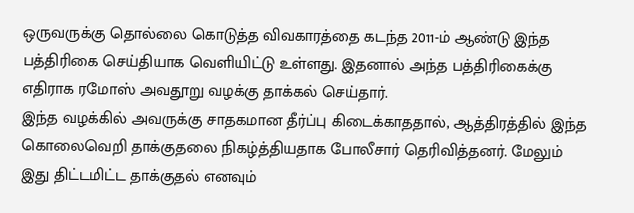ஒருவருக்கு தொல்லை கொடுத்த விவகாரத்தை கடந்த 2011-ம் ஆண்டு இந்த பத்திரிகை செய்தியாக வெளியிட்டு உள்ளது. இதனால் அந்த பத்திரிகைக்கு எதிராக ரமோஸ் அவதூறு வழக்கு தாக்கல் செய்தார்.
இந்த வழக்கில் அவருக்கு சாதகமான தீர்ப்பு கிடைக்காததால், ஆத்திரத்தில் இந்த கொலைவெறி தாக்குதலை நிகழ்த்தியதாக போலீசார் தெரிவித்தனர். மேலும் இது திட்டமிட்ட தாக்குதல் எனவும்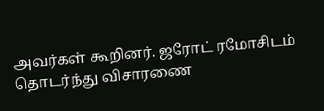அவர்கள் கூறினர். ஜரோட் ரமோசிடம் தொடர்ந்து விசாரணை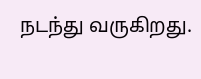நடந்து வருகிறது.